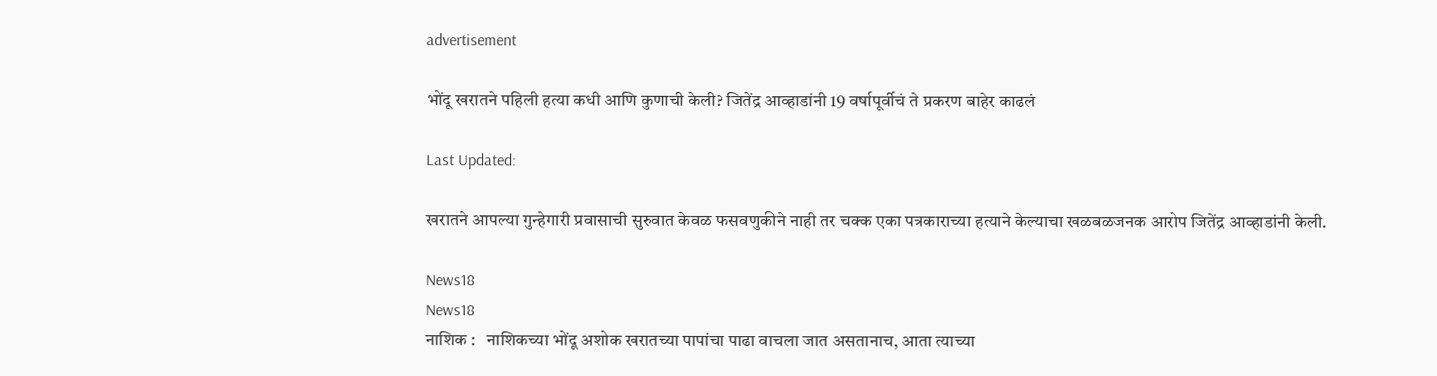advertisement

भोंदू खरातने पहिली हत्या कधी आणि कुणाची केली? जितेंद्र आव्हाडांनी 19 वर्षापूर्वीचं ते प्रकरण बाहेर काढलं

Last Updated:

खरातने आपल्या गुन्हेगारी प्रवासाची सुरुवात केवळ फसवणुकीने नाही तर चक्क एका पत्रकाराच्या हत्याने केल्याचा खळबळजनक आरोप जितेंद्र आव्हाडांनी केली.

News18
News18
नाशिक :   नाशिकच्या भोंदू अशोक खरातच्या पापांचा पाढा वाचला जात असतानाच, आता त्याच्या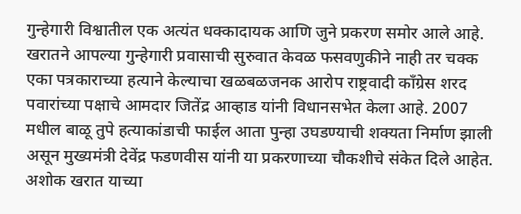गुन्हेगारी विश्वातील एक अत्यंत धक्कादायक आणि जुने प्रकरण समोर आले आहे. खरातने आपल्या गुन्हेगारी प्रवासाची सुरुवात केवळ फसवणुकीने नाही तर चक्क एका पत्रकाराच्या हत्याने केल्याचा खळबळजनक आरोप राष्ट्रवादी काँग्रेस शरद पवारांच्या पक्षाचे आमदार जितेंद्र आव्हाड यांनी विधानसभेत केला आहे. 2007 मधील बाळू तुपे हत्याकांडाची फाईल आता पुन्हा उघडण्याची शक्यता निर्माण झाली असून मुख्यमंत्री देवेंद्र फडणवीस यांनी या प्रकरणाच्या चौकशीचे संकेत दिले आहेत.
अशोक खरात याच्या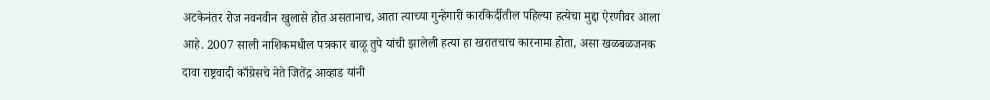अटकेनंतर रोज नवनवीन खुलासे होत असतानाच, आता त्याच्या गुन्हेगारी कारकिर्दीतील पहिल्या हत्येचा मुद्दा ऐरणीवर आला आहे. 2007 साली नाशिकमधील पत्रकार बाळू तुपे यांची झालेली हत्या हा खरातचाच कारनामा होता, असा खळबळजनक दावा राष्ट्रवादी काँग्रेसचे नेते जितेंद्र आव्हाड यांनी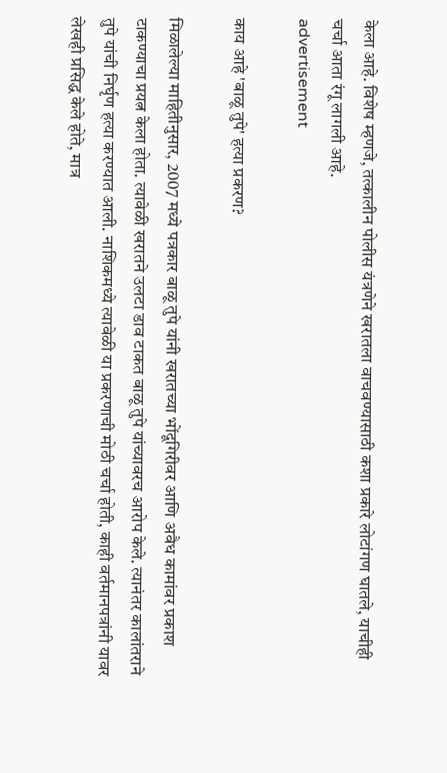केला आहे. विशेष म्हणजे, तत्कालीन पोलीस यंत्रणेने खरातला वाचवण्यासाठी कशा प्रकारे लोटांगण घातले, याचीही चर्चा आता रंगू लागली आहे.
advertisement

काय आहे 'बाळू तुपे' हत्या प्रकरण?

मिळालेल्या माहितीनुसार, 2007 मध्ये पत्रकार बाळू तुपे यांनी खरातच्या भोंदूगिरीवर आणि अवैध कामांवर प्रकाश टाकण्याचा प्रयत्न केला होता. त्यावेळी खरातने उलटा डाव टाकत बाळू तुपे यांच्यावरच आरोप केले. त्यानंतर कालांतराने तुपे यांची निर्घृण हत्या करण्यात आली. नाशिकमध्ये त्यावेळी या प्रकरणाची मोठी चर्चा होती, काही वर्तमानपत्रांनी यावर लेखही प्रसिद्ध केले होते, मात्र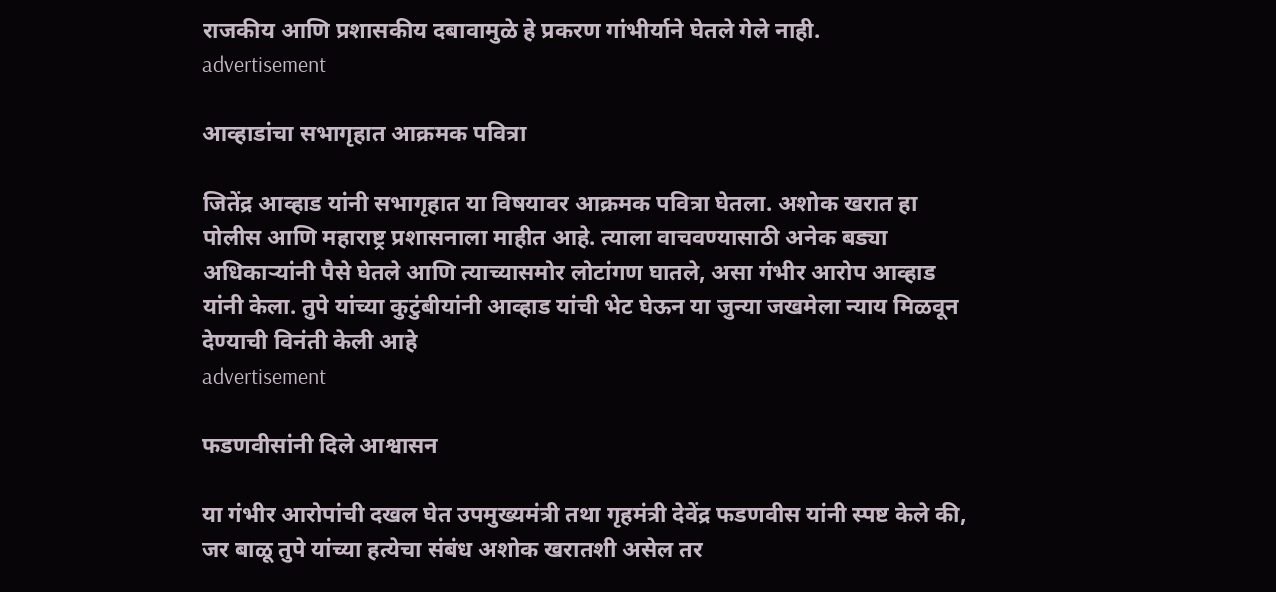राजकीय आणि प्रशासकीय दबावामुळे हे प्रकरण गांभीर्याने घेतले गेले नाही.
advertisement

आव्हाडांचा सभागृहात आक्रमक पवित्रा

जितेंद्र आव्हाड यांनी सभागृहात या विषयावर आक्रमक पवित्रा घेतला. अशोक खरात हा पोलीस आणि महाराष्ट्र प्रशासनाला माहीत आहे. त्याला वाचवण्यासाठी अनेक बड्या अधिकाऱ्यांनी पैसे घेतले आणि त्याच्यासमोर लोटांगण घातले, असा गंभीर आरोप आव्हाड यांनी केला. तुपे यांच्या कुटुंबीयांनी आव्हाड यांची भेट घेऊन या जुन्या जखमेला न्याय मिळवून देण्याची विनंती केली आहे
advertisement

फडणवीसांनी दिले आश्वासन

या गंभीर आरोपांची दखल घेत उपमुख्यमंत्री तथा गृहमंत्री देवेंद्र फडणवीस यांनी स्पष्ट केले की, जर बाळू तुपे यांच्या हत्येचा संबंध अशोक खरातशी असेल तर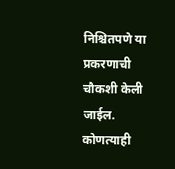निश्चितपणे या प्रकरणाची चौकशी केली जाईल. कोणत्याही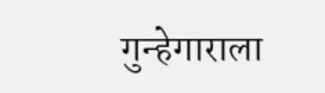गुन्हेगाराला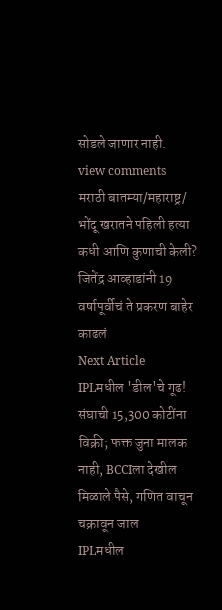सोडले जाणार नाही.
view comments
मराठी बातम्या/महाराष्ट्र/
भोंदू खरातने पहिली हत्या कधी आणि कुणाची केली? जितेंद्र आव्हाडांनी 19 वर्षापूर्वीचं ते प्रकरण बाहेर काढलं
Next Article
IPLमधील 'डील'चे गूढ! संघाची 15,300 कोटींना विक्री; फक्त जुना मालक नाही, BCCIला देखील मिळाले पैसे, गणित वाचून चक्रावून जाल
IPLमधील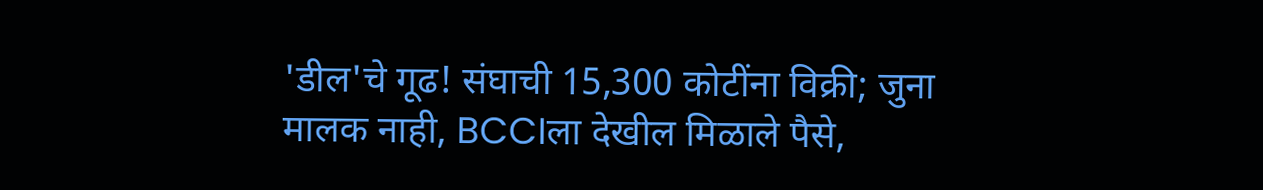'डील'चे गूढ! संघाची 15,300 कोटींना विक्री; जुना मालक नाही, BCCIला देखील मिळाले पैसे,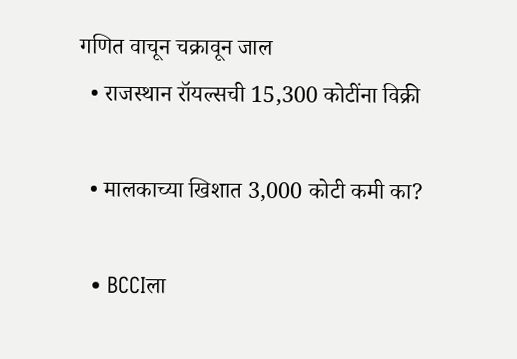गणित वाचून चक्रावून जाल
  • राजस्थान रॉयल्सची 15,300 कोटींना विक्री

  • मालकाच्या खिशात 3,000 कोटी कमी का?

  • BCCIला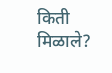किती मिळाले?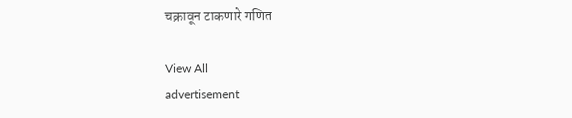चक्रावून टाकणारे गणित

View All
advertisement